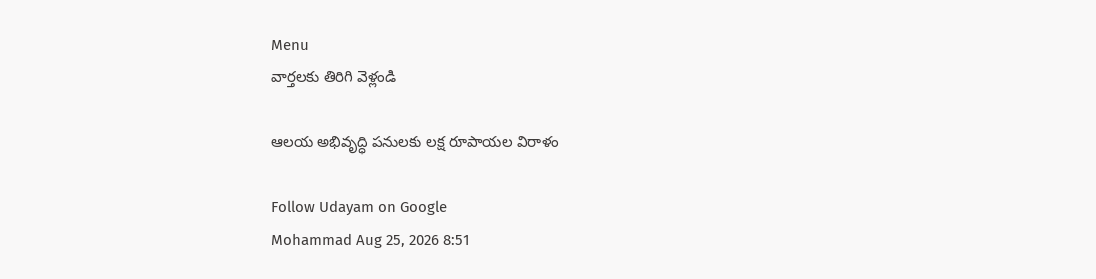Menu
వార్తలకు తిరిగి వెళ్లండి

ఆలయ అభివృద్ధి పనులకు లక్ష రూపాయల విరాళం

Follow Udayam on Google
Mohammad Aug 25, 2026 8:51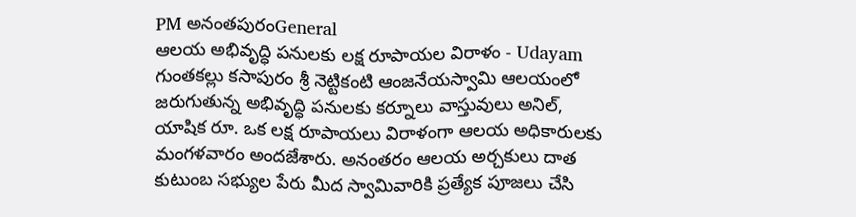PM అనంతపురంGeneral
ఆలయ అభివృద్ధి పనులకు లక్ష రూపాయల విరాళం - Udayam
గుంతకల్లు కసాపురం శ్రీ నెట్టికంటి ఆంజనేయస్వామి ఆలయంలో జరుగుతున్న అభివృద్ధి పనులకు కర్నూలు వాస్తువులు అనిల్, యాషిక రూ. ఒక లక్ష రూపాయలు విరాళంగా ఆలయ అధికారులకు మంగళవారం అందజేశారు. అనంతరం ఆలయ అర్చకులు దాత కుటుంబ సభ్యుల పేరు మీద స్వామివారికి ప్రత్యేక పూజలు చేసి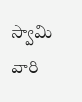స్వామి వారి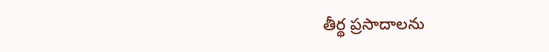తీర్థ ప్రసాదాలను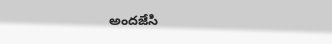అందజేసి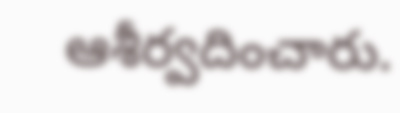ఆశీర్వదించారు.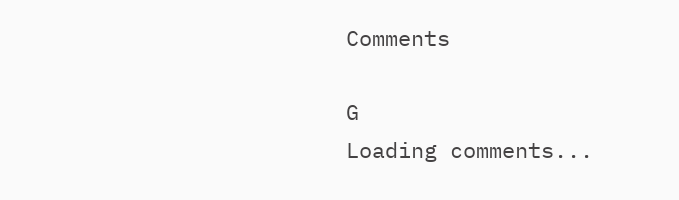Comments

G
Loading comments...